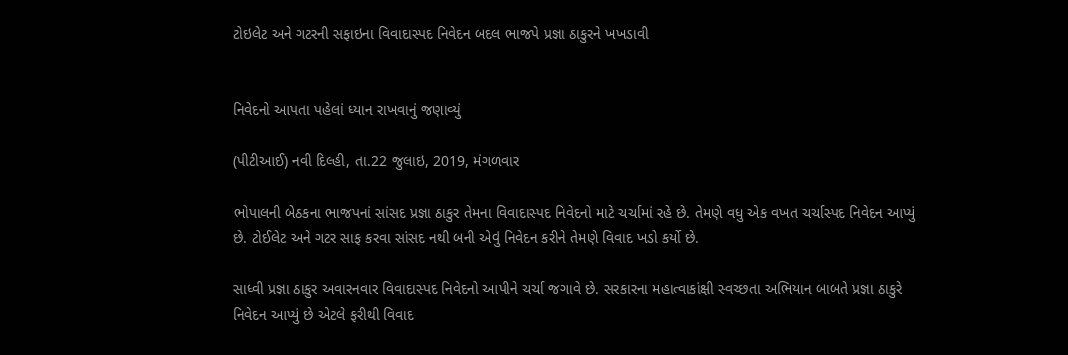ટોઇલેટ અને ગટરની સફાઇના વિવાદાસ્પદ નિવેદન બદલ ભાજપે પ્રજ્ઞા ઠાકુરને ખખડાવી


નિવેદનો આપતા પહેલાં ધ્યાન રાખવાનું જણાવ્યું

(પીટીઆઈ) નવી દિલ્હી, તા.22 જુલાઇ, 2019, મંગળવાર

ભોપાલની બેઠકના ભાજપનાં સાંસદ પ્રજ્ઞા ઠાકુર તેમના વિવાદાસ્પદ નિવેદનો માટે ચર્ચામાં રહે છે. તેમણે વધુ એક વખત ચર્ચાસ્પદ નિવેદન આપ્યું છે. ટોઈલેટ અને ગટર સાફ કરવા સાંસદ નથી બની એવું નિવેદન કરીને તેમણે વિવાદ ખડો કર્યો છે.

સાધ્વી પ્રજ્ઞા ઠાકુર અવારનવાર વિવાદાસ્પદ નિવેદનો આપીને ચર્ચા જગાવે છે. સરકારના મહાત્વાકાંક્ષી સ્વચ્છતા અભિયાન બાબતે પ્રજ્ઞા ઠાકુરે નિવેદન આપ્યું છે એટલે ફરીથી વિવાદ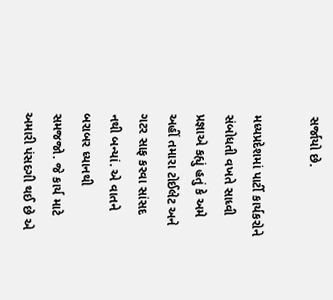સર્જાયો છે.

મધ્યપ્રદેશમાં પાર્ટી કાર્યકરોને સંબોધતી વખતે સાધ્વી પ્રજ્ઞાએ કહ્યું હતું કે અમે અહીં તમારા ટોઈલેટ અને ગટર સાફ કરવા સાંસદ નથી બન્યાં. એ વાતને બરાબર ધ્યાનથી સમજજો. જે કાર્ય માટે અમારી પંસદગી થઈ છે એ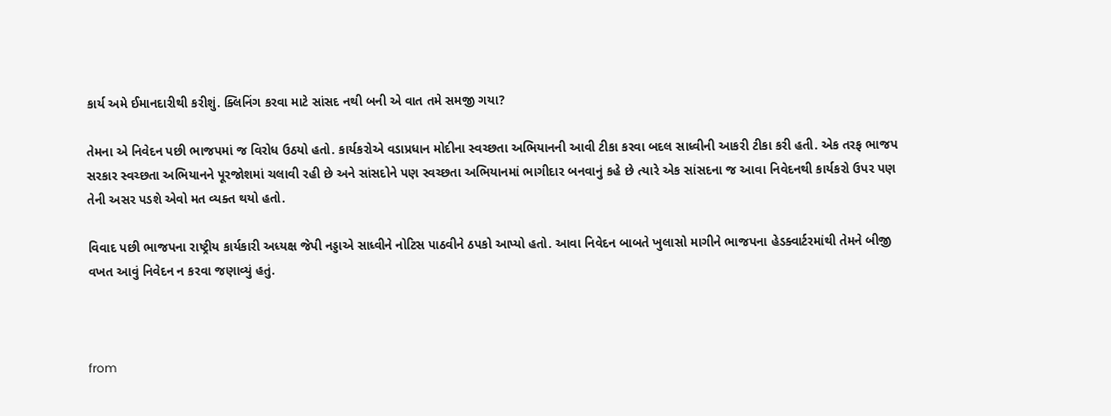કાર્ય અમે ઈમાનદારીથી કરીશું. ક્લિનિંગ કરવા માટે સાંસદ નથી બની એ વાત તમે સમજી ગયા?

તેમના એ નિવેદન પછી ભાજપમાં જ વિરોધ ઉઠયો હતો. કાર્યકરોએ વડાપ્રધાન મોદીના સ્વચ્છતા અભિયાનની આવી ટીકા કરવા બદલ સાધ્વીની આકરી ટીકા કરી હતી. એક તરફ ભાજપ સરકાર સ્વચ્છતા અભિયાનને પૂરજોશમાં ચલાવી રહી છે અને સાંસદોને પણ સ્વચ્છતા અભિયાનમાં ભાગીદાર બનવાનું કહે છે ત્યારે એક સાંસદના જ આવા નિવેદનથી કાર્યકરો ઉપર પણ તેની અસર પડશે એવો મત વ્યક્ત થયો હતો.

વિવાદ પછી ભાજપના રાષ્ટ્રીય કાર્યકારી અધ્યક્ષ જેપી નડ્ડાએ સાધ્વીને નોટિસ પાઠવીને ઠપકો આપ્યો હતો. આવા નિવેદન બાબતે ખુલાસો માગીને ભાજપના હેડક્વાર્ટરમાંથી તેમને બીજી વખત આવું નિવેદન ન કરવા જણાવ્યું હતું.



from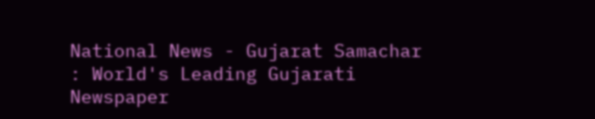National News - Gujarat Samachar : World's Leading Gujarati Newspaper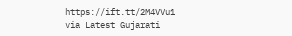https://ift.tt/2M4VVu1
via Latest Gujarati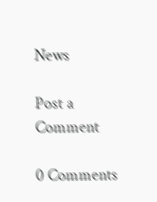News

Post a Comment

0 Comments